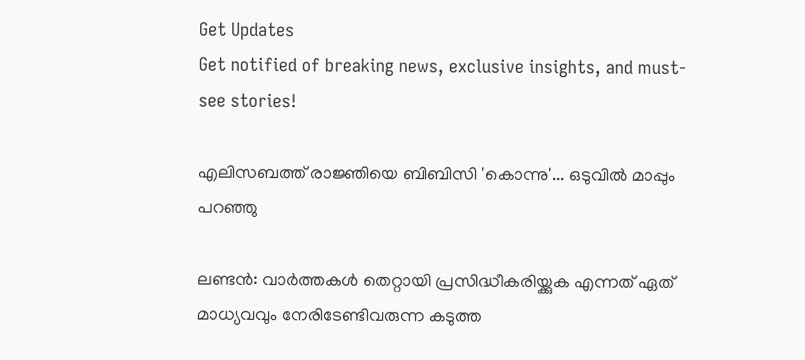Get Updates
Get notified of breaking news, exclusive insights, and must-see stories!

എലിസബത്ത് രാജ്ഞിയെ ബിബിസി 'കൊന്നു'... ഒടുവില്‍ മാപ്പും പറഞ്ഞു

ലണ്ടന്‍: വാര്‍ത്തകള്‍ തെറ്റായി പ്രസിദ്ധീകരിയ്ക്കുക എന്നത് ഏത് മാധ്യവവും നേരിടേണ്ടിവരുന്ന കടുത്ത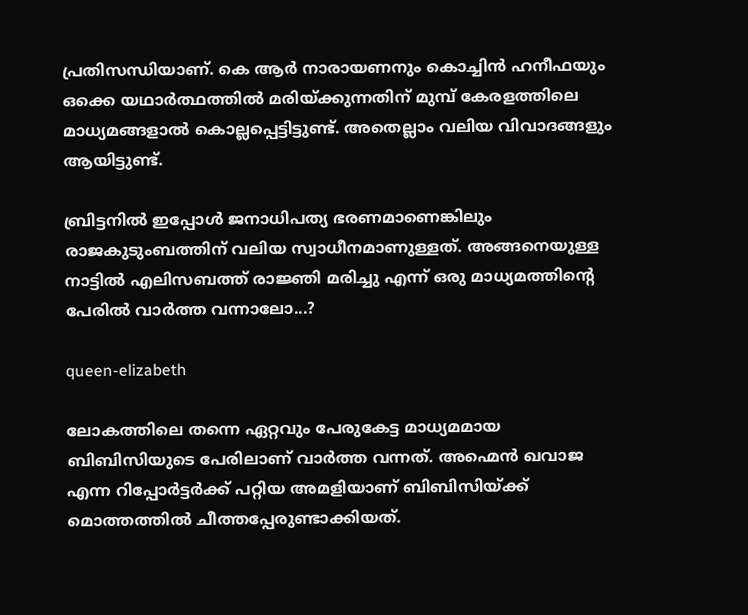പ്രതിസന്ധിയാണ്. കെ ആര്‍ നാരായണനും കൊച്ചിന്‍ ഹനീഫയും ഒക്കെ യഥാര്‍ത്ഥത്തില്‍ മരിയ്ക്കുന്നതിന് മുമ്പ് കേരളത്തിലെ മാധ്യമങ്ങളാല്‍ കൊല്ലപ്പെട്ടിട്ടുണ്ട്. അതെല്ലാം വലിയ വിവാദങ്ങളും ആയിട്ടുണ്ട്.

ബ്രിട്ടനില്‍ ഇപ്പോള്‍ ജനാധിപത്യ ഭരണമാണെങ്കിലും രാജകുടുംബത്തിന് വലിയ സ്വാധീനമാണുള്ളത്. അങ്ങനെയുള്ള നാട്ടില്‍ എലിസബത്ത് രാജ്ഞി മരിച്ചു എന്ന് ഒരു മാധ്യമത്തിന്റെ പേരില്‍ വാര്‍ത്ത വന്നാലോ...?

queen-elizabeth

ലോകത്തിലെ തന്നെ ഏറ്റവും പേരുകേട്ട മാധ്യമമായ ബിബിസിയുടെ പേരിലാണ് വാര്‍ത്ത വന്നത്. അഹ്മെന്‍ ഖവാജ എന്ന റിപ്പോര്‍ട്ടര്‍ക്ക് പറ്റിയ അമളിയാണ് ബിബിസിയ്ക്ക് മൊത്തത്തില്‍ ചീത്തപ്പേരുണ്ടാക്കിയത്.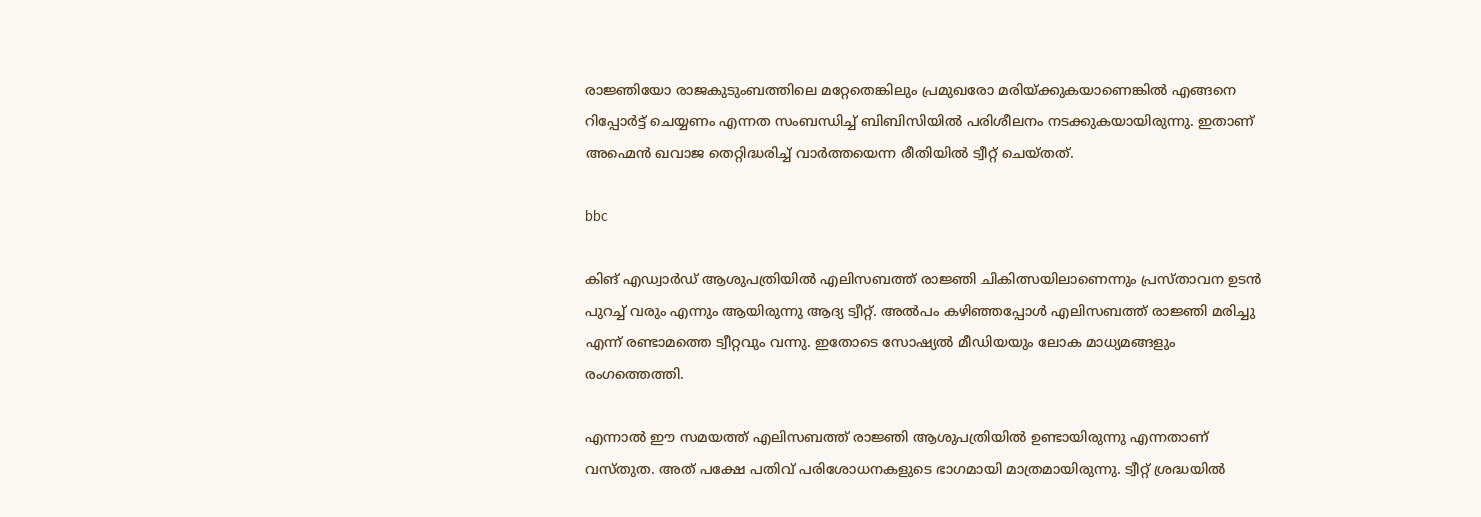രാജ്ഞിയോ രാജകുടുംബത്തിലെ മറ്റേതെങ്കിലും പ്രമുഖരോ മരിയ്ക്കുകയാണെങ്കില്‍ എങ്ങനെ റിപ്പോര്‍ട്ട് ചെയ്യണം എന്നത സംബന്ധിച്ച് ബിബിസിയില്‍ പരിശീലനം നടക്കുകയായിരുന്നു. ഇതാണ് അഹ്മെന്‍ ഖവാജ തെറ്റിദ്ധരിച്ച് വാര്‍ത്തയെന്ന രീതിയില്‍ ട്വീറ്റ് ചെയ്തത്.

bbc

കിങ് എഡ്വാര്‍ഡ് ആശുപത്രിയില്‍ എലിസബത്ത് രാജ്ഞി ചികിത്സയിലാണെന്നും പ്രസ്താവന ഉടന്‍ പുറച്ച് വരും എന്നും ആയിരുന്നു ആദ്യ ട്വീറ്റ്. അല്‍പം കഴിഞ്ഞപ്പോള്‍ എലിസബത്ത് രാജ്ഞി മരിച്ചു എന്ന് രണ്ടാമത്തെ ട്വീറ്റവും വന്നു. ഇതോടെ സോഷ്യല്‍ മീഡിയയും ലോക മാധ്യമങ്ങളും രംഗത്തെത്തി.

എന്നാല്‍ ഈ സമയത്ത് എലിസബത്ത് രാജ്ഞി ആശുപത്രിയില്‍ ഉണ്ടായിരുന്നു എന്നതാണ് വസ്തുത. അത് പക്ഷേ പതിവ് പരിശോധനകളുടെ ഭാഗമായി മാത്രമായിരുന്നു. ട്വീറ്റ് ശ്രദ്ധയില്‍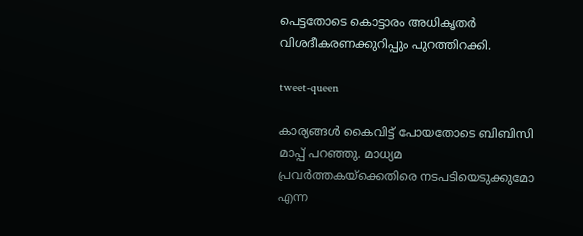പെട്ടതോടെ കൊട്ടാരം അധികൃതര്‍ വിശദീകരണക്കുറിപ്പും പുറത്തിറക്കി.

tweet-queen

കാര്യങ്ങള്‍ കൈവിട്ട് പോയതോടെ ബിബിസി മാപ്പ് പറഞ്ഞു. മാധ്യമ പ്രവര്‍ത്തകയ്‌ക്കെതിരെ നടപടിയെടുക്കുമോ എന്ന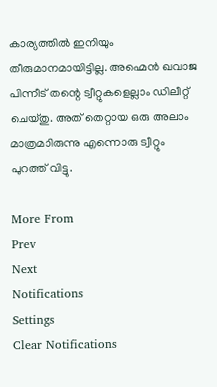കാര്യത്തില്‍ ഇനിയും തീരുമാനമായിട്ടില്ല. അഹ്മെന്‍ ഖവാജ പിന്നീട് തന്റെ ട്വീറ്റുകളെല്ലാം ഡിലീറ്റ് ചെയ്തു. അത് തെറ്റായ ഒരു അലാം മാത്രമാിരുന്നു എന്നൊരു ട്വീറ്റും പുറത്ത് വിട്ടു.

More From
Prev
Next
Notifications
Settings
Clear Notifications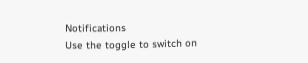Notifications
Use the toggle to switch on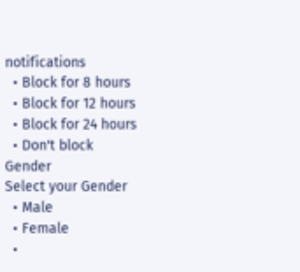notifications
  • Block for 8 hours
  • Block for 12 hours
  • Block for 24 hours
  • Don't block
Gender
Select your Gender
  • Male
  • Female
  •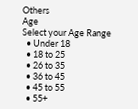Others
Age
Select your Age Range
  • Under 18
  • 18 to 25
  • 26 to 35
  • 36 to 45
  • 45 to 55
  • 55+